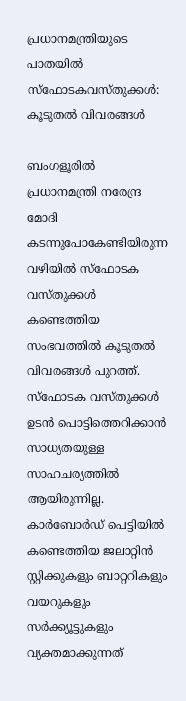പ്രധാനമന്ത്രിയുടെ പാതയില്‍ സ്‌ഫോടകവസ്തുക്കള്‍: കൂടുതല്‍ വിവരങ്ങള്‍

ബംഗളൂരില്‍ പ്രധാനമന്ത്രി നരേന്ദ്ര മോദി കടന്നുപോകേണ്ടിയിരുന്ന വഴിയില്‍ സ്‌ഫോടക വസ്തുക്കള്‍ കണ്ടെത്തിയ സംഭവത്തില്‍ കൂടുതല്‍ വിവരങ്ങള്‍ പുറത്ത്. സ്‌ഫോടക വസ്തുക്കള്‍ ഉടന്‍ പൊട്ടിത്തെറിക്കാന്‍ സാധ്യതയുള്ള സാഹചര്യത്തില്‍ ആയിരുന്നില്ല. കാര്‍ബോര്‍ഡ് പെട്ടിയില്‍ കണ്ടെത്തിയ ജലാറ്റിന്‍ സ്റ്റിക്കുകളും ബാറ്ററികളും വയറുകളും സര്‍ക്ക്യൂട്ടുകളും വ്യക്തമാക്കുന്നത്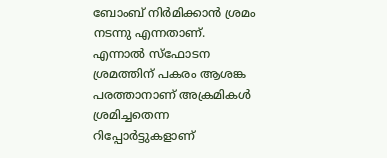ബോംബ് നിര്‍മിക്കാന്‍ ശ്രമം നടന്നു എന്നതാണ്. എന്നാല്‍ സ്‌ഫോടന ശ്രമത്തിന് പകരം ആശങ്ക പരത്താനാണ് അക്രമികള്‍ ശ്രമിച്ചതെന്ന റിപ്പോര്‍ട്ടുകളാണ്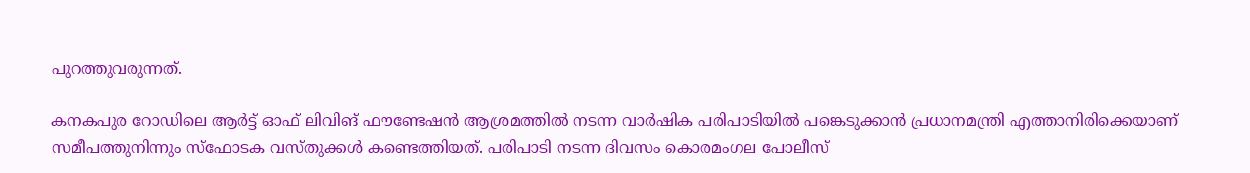പുറത്തുവരുന്നത്.

കനകപുര റോഡിലെ ആര്‍ട്ട് ഓഫ് ലിവിങ് ഫൗണ്ടേഷന്‍ ആശ്രമത്തില്‍ നടന്ന വാര്‍ഷിക പരിപാടിയില്‍ പങ്കെടുക്കാന്‍ പ്രധാനമന്ത്രി എത്താനിരിക്കെയാണ് സമീപത്തുനിന്നും സ്‌ഫോടക വസ്തുക്കള്‍ കണ്ടെത്തിയത്. പരിപാടി നടന്ന ദിവസം കൊരമംഗല പോലീസ്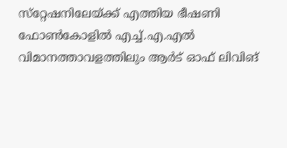സ്‌റ്റേഷനിലേയ്ക്ക് എത്തിയ ഭീഷണി ഫോണ്‍കോളില്‍ എച്ച്.എ.എല്‍ വിമാനത്താവളത്തിലും ആര്‍ട് ഓഫ് ലിവിങ്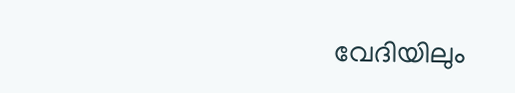വേദിയിലും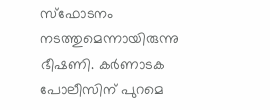സ്‌ഫോടനം നടത്തുമെന്നായിരുന്നു ഭീഷണി. കര്‍ണാടക പോലീസിന് പുറമെ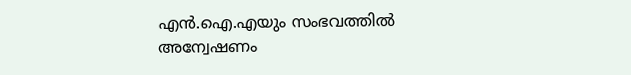എന്‍.ഐ.എയും സംഭവത്തില്‍ അന്വേഷണം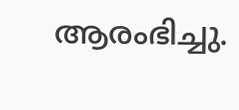ആരംഭിച്ചു.